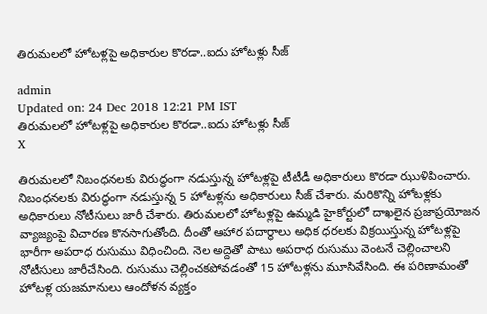తిరుమలలో హోటళ్లపై అధికారుల కొరడా..ఐదు హోటళ్లు సీజ్‌

admin
Updated on: 24 Dec 2018 12:21 PM IST
తిరుమలలో హోటళ్లపై అధికారుల కొరడా..ఐదు హోటళ్లు సీజ్‌
X

తిరుమలలో నిబంధనలకు విరుద్ధంగా నడుస్తున్న హోటళ్లపై టీటీడీ అధికారులు కొరడా ఝుళిపించారు. నిబంధనలకు విరుద్ధంగా నడుస్తున్న 5 హోటళ్లను అధికారులు సీజ్‌ చేశారు. మరికొన్ని హోటళ్లకు అధికారులు నోటీసులు జారీ చేశారు. తిరుమలలో హోటళ్లపై ఉమ్మడి హైకోర్టులో దాఖలైన ప్రజాప్రయోజన వ్యాజ్యంపై విచారణ కొనసాగుతోంది. దీంతో ఆహార పదార్థాలు అధిక ధరలకు విక్రయిస్తున్న హోటళ్లపై భారీగా అపరాధ రుసుము విధించింది. నెల అద్దెతో పాటు అపరాధ రుసుము వెంటనే చెల్లించాలని నోటీసులు జారీచేసింది. రుసుము చెల్లించకపోవడంతో 15 హోటళ్లను మూసివేసింది. ఈ పరిణామంతో హోటళ్ల యజమానులు ఆందోళన వ్యక్తం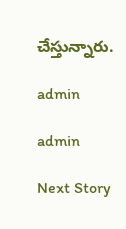చేస్తున్నారు.

admin

admin

Next Story